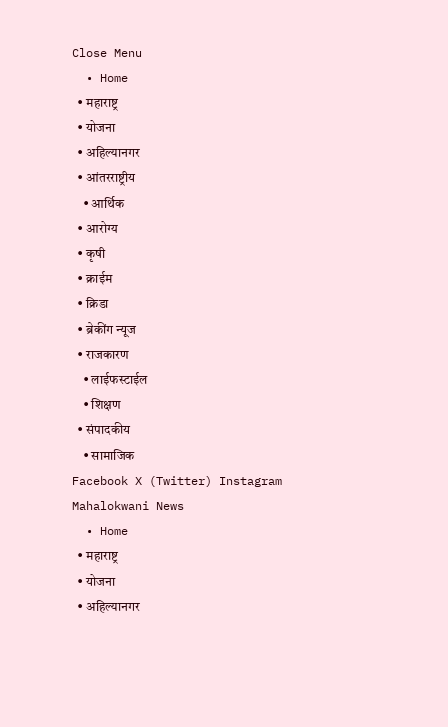Close Menu
  • Home
  • महाराष्ट्र
  • योजना
  • अहिल्यानगर
  • आंतरराष्ट्रीय
    • आर्थिक
  • आरोग्य
  • कृषी
  • क्राईम
  • क्रिडा
  • ब्रेकींग न्यूज
  • राजकारण
    • लाईफस्टाईल
    • शिक्षण
  • संपादकीय
    • सामाजिक
Facebook X (Twitter) Instagram
Mahalokwani News
  • Home
  • महाराष्ट्र
  • योजना
  • अहिल्यानगर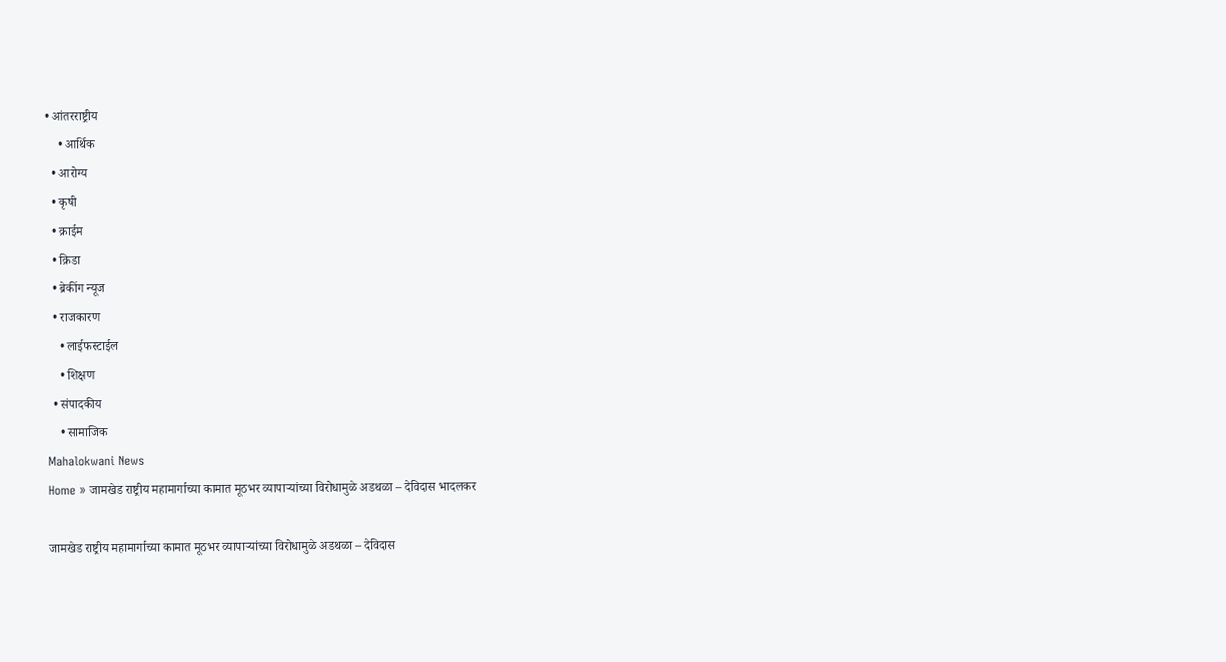• आंतरराष्ट्रीय
    • आर्थिक
  • आरोग्य
  • कृषी
  • क्राईम
  • क्रिडा
  • ब्रेकींग न्यूज
  • राजकारण
    • लाईफस्टाईल
    • शिक्षण
  • संपादकीय
    • सामाजिक
Mahalokwani News
Home » जामखेड राष्ट्रीय महामार्गाच्या कामात मूठभर व्यापाऱ्यांच्या विरोधामुळे अडथळा – देविदास भादलकर

जामखेड राष्ट्रीय महामार्गाच्या कामात मूठभर व्यापाऱ्यांच्या विरोधामुळे अडथळा – देविदास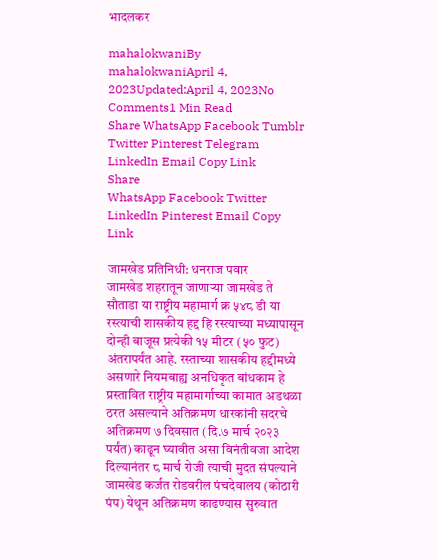भादलकर

mahalokwaniBy mahalokwaniApril 4, 2023Updated:April 4, 2023No Comments1 Min Read
Share WhatsApp Facebook Tumblr Twitter Pinterest Telegram LinkedIn Email Copy Link
Share
WhatsApp Facebook Twitter LinkedIn Pinterest Email Copy Link

जामखेड प्रतिनिधी: धनराज पवार
जामखेड शहरातून जाणाऱ्या जामखेड ते सौताडा या राष्ट्रीय महामार्ग क्र ५४८ डी या रस्त्याची शासकीय हद्द हि रस्त्याच्या मध्यापासून दोन्ही बाजूस प्रत्येकी १५ मीटर (५० फुट) अंतरापर्यंत आहे. रस्ताच्या शासकीय हद्दीमध्ये असणारे नियमबाह्य अनधिकृत बांधकाम हे प्रस्तावित राष्ट्रीय महामार्गाच्या कामात अडथळा ठरत असल्याने अतिक्रमण धारकांनी सदरचे अतिक्रमण ७ दिवसात (दि.७ मार्च २०२३ पर्यंत) काढून घ्यावीत असा विनंतीवजा आदेश दिल्यानंतर ८ मार्च रोजी त्याची मुदत संपल्याने जामखेड कर्जत रोडवरील पंचदेवालय (कोठारी पंप) येथून अतिक्रमण काढण्यास सुरुवात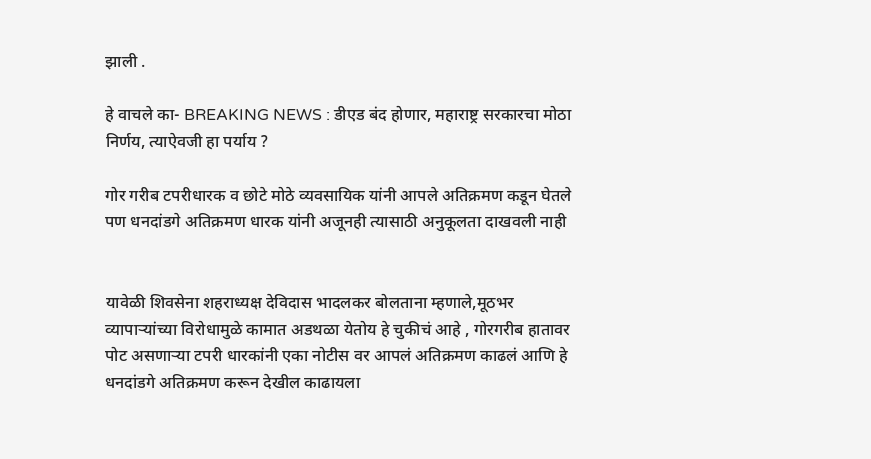झाली .

हे वाचले का- BREAKING NEWS : डीएड बंद होणार, महाराष्ट्र सरकारचा मोठा निर्णय, त्याऐवजी हा पर्याय ?

गोर गरीब टपरीधारक व छोटे मोठे व्यवसायिक यांनी आपले अतिक्रमण कडून घेतले पण धनदांडगे अतिक्रमण धारक यांनी अजूनही त्यासाठी अनुकूलता दाखवली नाही


यावेळी शिवसेना शहराध्यक्ष देविदास भादलकर बोलताना म्हणाले,मूठभर व्यापाऱ्यांच्या विरोधामुळे कामात अडथळा येतोय हे चुकीचं आहे , गोरगरीब हातावर पोट असणाऱ्या टपरी धारकांनी एका नोटीस वर आपलं अतिक्रमण काढलं आणि हे धनदांडगे अतिक्रमण करून देखील काढायला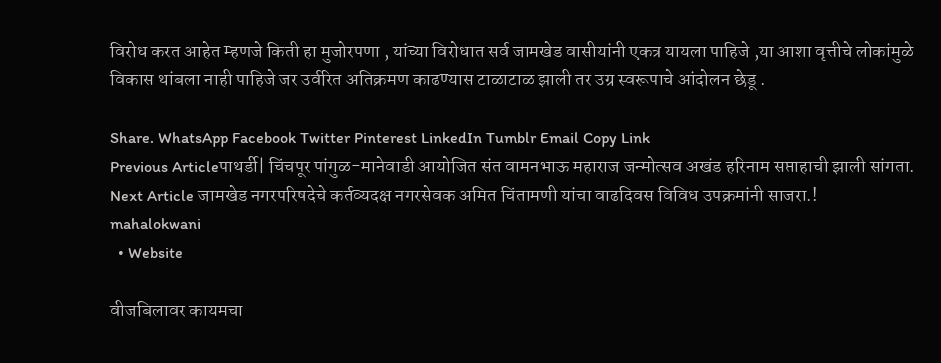विरोध करत आहेत म्हणजे किती हा मुजोरपणा , यांच्या विरोधात सर्व जामखेड वासीयांनी एकत्र यायला पाहिजे ,या आशा वृत्तीचे लोकांमुळे विकास थांबला नाही पाहिजे जर उर्वरित अतिक्रमण काढण्यास टाळाटाळ झाली तर उग्र स्वरूपाचे आंदोलन छेडू .

Share. WhatsApp Facebook Twitter Pinterest LinkedIn Tumblr Email Copy Link
Previous Articleपाथर्डी| चिंचपूर पांगुळ-मानेवाडी आयोजित संत वामनभाऊ महाराज जन्मोत्सव अखंड हरिनाम सप्ताहाची झाली सांगता.
Next Article जामखेड नगरपरिषदेचे कर्तव्यदक्ष नगरसेवक अमित चिंतामणी यांचा वाढदिवस विविध उपक्रमांनी साजरा.!
mahalokwani
  • Website

वीजबिलावर कायमचा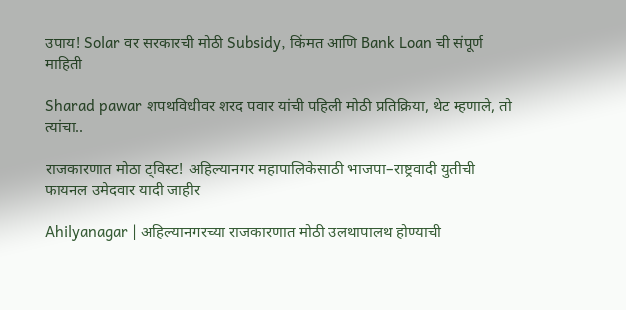उपाय! Solar वर सरकारची मोठी Subsidy, किंमत आणि Bank Loan ची संपूर्ण माहिती

Sharad pawar शपथविधीवर शरद पवार यांची पहिली मोठी प्रतिक्रिया, थेट म्हणाले, तो त्यांचा..

राजकारणात मोठा ट्विस्ट! अहिल्यानगर महापालिकेसाठी भाजपा–राष्ट्रवादी युतीची फायनल उमेदवार यादी जाहीर

Ahilyanagar | अहिल्यानगरच्या राजकारणात मोठी उलथापालथ होण्याची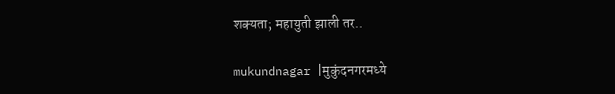शक्यता; महायुती झाली तर..

mukundnagar |मुकुंदनगरमध्ये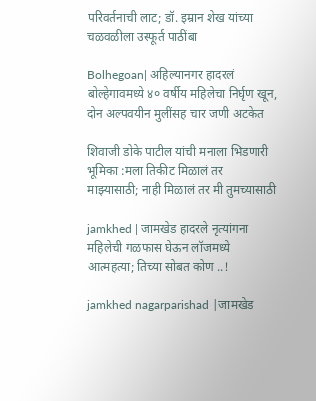परिवर्तनाची लाट; डॉ. इम्रान शेख यांच्या चळवळीला उस्फूर्त पाठींबा

Bolhegoan| अहिल्यानगर हादरलं बोल्हेगावमध्ये ४० वर्षीय महिलेचा निर्घृण खून, दोन अल्पवयीन मुलींसह चार जणी अटकेत

शिवाजी डोके पाटील यांची मनाला भिडणारी भूमिका :मला तिकीट मिळालं तर माझ्यासाठी; नाही मिळालं तर मी तुमच्यासाठी

jamkhed | जामखेड हादरले नृत्यांगना महिलेची गळफास घेऊन लॉजमध्ये आत्महत्या; तिच्या सोबत कोण ..!

jamkhed nagarparishad |जामखेड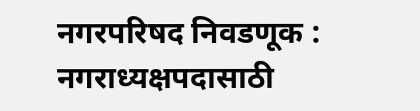नगरपरिषद निवडणूक : नगराध्यक्षपदासाठी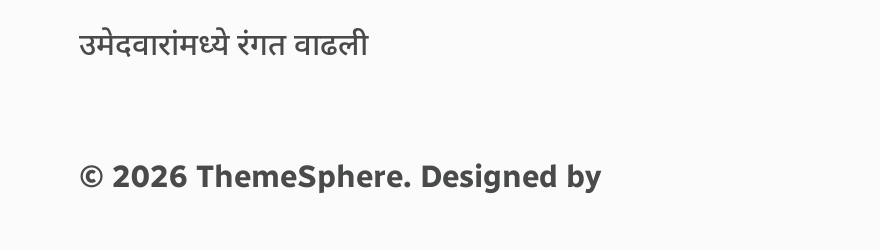उमेदवारांमध्ये रंगत वाढली

© 2026 ThemeSphere. Designed by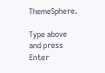ThemeSphere.

Type above and press Enter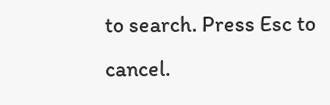to search. Press Esc to cancel.